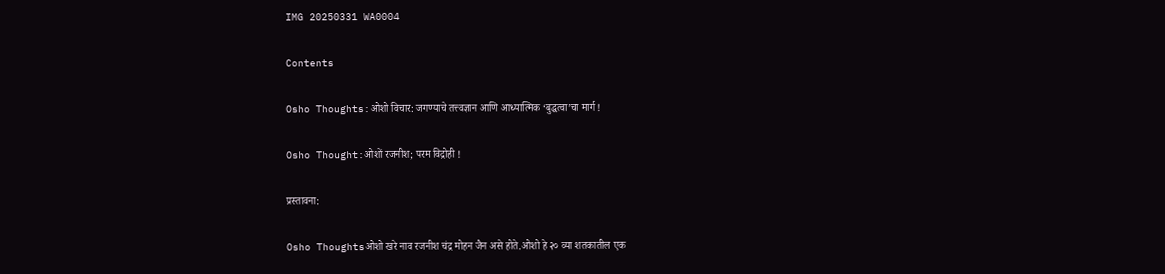IMG 20250331 WA0004

Contents

Osho Thoughts:ओशो विचार: जगण्याचे तत्त्वज्ञान आणि आध्यात्मिक ‘बुद्धत्वा’चा मार्ग !

Osho Thought:ओशों रजनीश; परम विद्रोही !

प्रस्तावना:

Osho Thoughtsओशो खरे नाव रजनीश चंद्र मोहन जैन असे होते.ओशो हे २० व्या शतकातील एक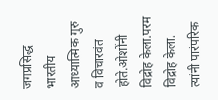जगप्रसिद्ध भारतीय आध्यात्मिक गुरु व विचारवंत होते.ओशोंनी विद्रोह केला.परम विद्रोह केला. त्यांनी पारंपरिक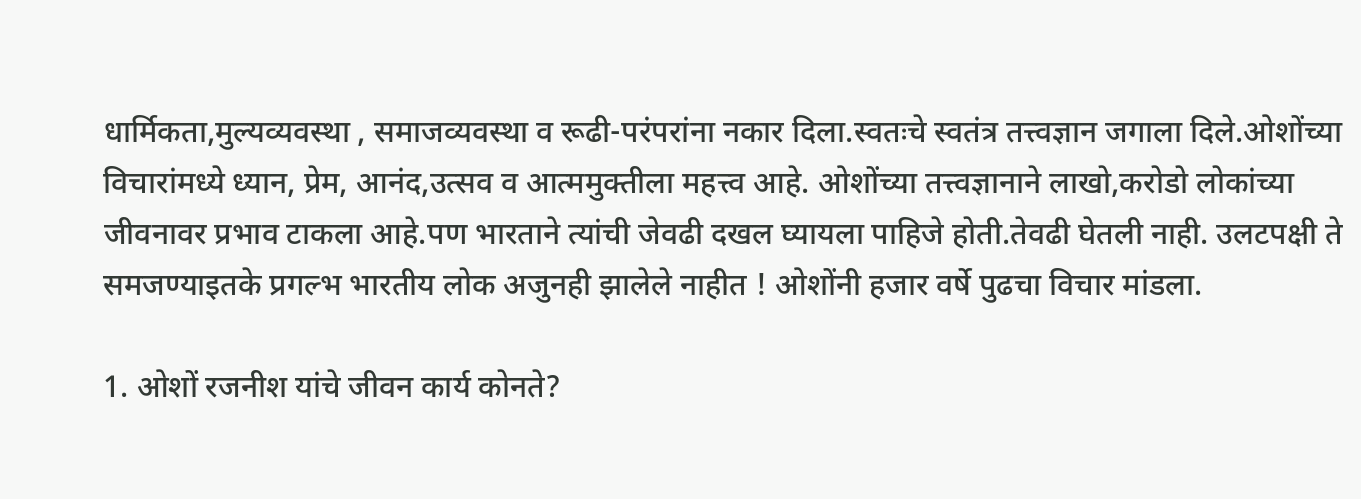धार्मिकता,मुल्यव्यवस्था , समाजव्यवस्था व रूढी-परंपरांना नकार दिला.स्वतःचे स्वतंत्र तत्त्वज्ञान जगाला दिले.ओशोंच्या विचारांमध्ये ध्यान, प्रेम, आनंद,उत्सव व आत्ममुक्तीला महत्त्व आहे. ओशोंच्या तत्त्वज्ञानाने लाखो,करोडो लोकांच्या जीवनावर प्रभाव टाकला आहे.पण भारताने त्यांची जेवढी दखल घ्यायला पाहिजे होती.तेवढी घेतली नाही. उलटपक्षी ते समजण्याइतके प्रगल्भ भारतीय लोक अजुनही झालेले नाहीत ! ओशोंनी हजार वर्षे पुढचा विचार मांडला.

1. ओशों रजनीश यांचे जीवन कार्य कोनते?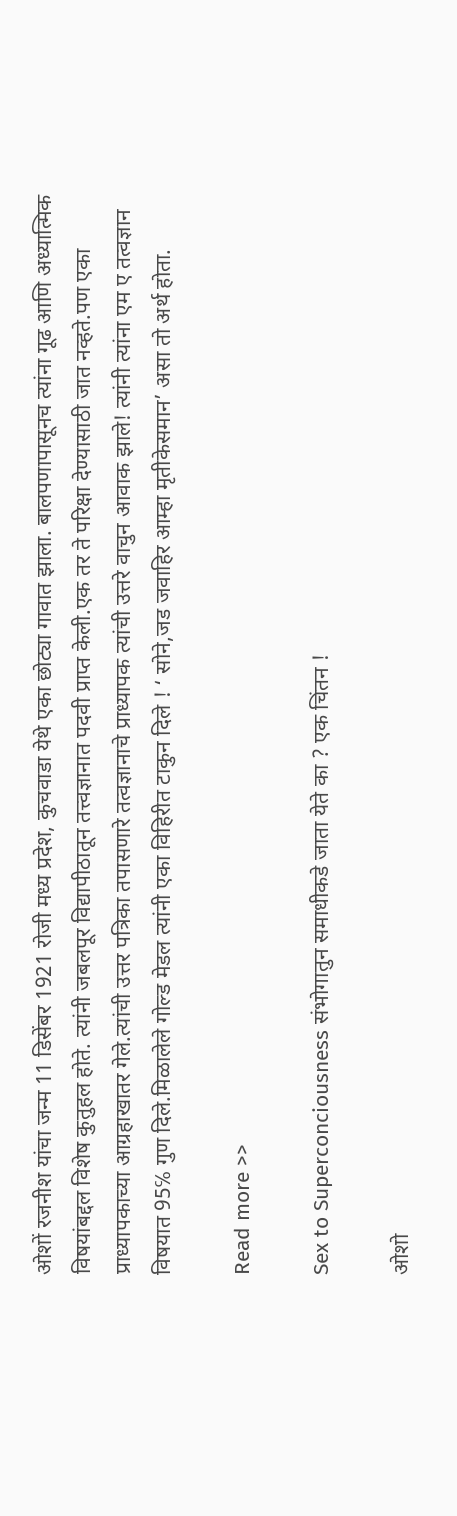ओशों रजनीश यांचा जन्म 11 डिसेंबर 1921 रोजी मध्य प्रदेश, कुचवाडा येथे एका छोट्या गावात झाला. बालपणापासूनच त्यांना गूढ आणि अध्यात्मिक विषयांबद्दल विशेष कुतुहल होते. त्यांनी जबलपूर विद्यापीठातून तत्त्वज्ञानात पदवी प्राप्त केली.एक तर ते परिक्षा देण्यासाठी जात नव्हते.पण एका प्राध्यापकाच्या आग्रहाखातर गेले.त्यांची उत्तर पत्रिका तपासणारे तत्वज्ञानाचे प्राध्यापक त्यांची उत्तरे वाचुन आवाक झाले! त्यांनी त्यांना एम ए तत्वज्ञान विषयात 95℅ गुण दिले.मिळालेले गोल्ड मेडल त्यांनी एका विहिरीत टाकुन दिले ! ‘ सोने,जड जवाहिर आम्हा मृतीकेसमान’ असा तो अर्थ होता.

Read more >>

Sex to Superconciousness संभोगातुन समाधीकडे जाता येते का ? एक चिंतन !

ओशो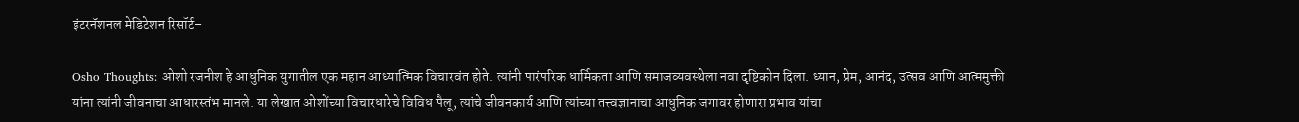इंटरनॅशनल मेडिटेशन रिसॉर्ट–

Osho Thoughts: ओशो रजनीश हे आधुनिक युगातील एक महान आध्यात्मिक विचारवंत होते. त्यांनी पारंपरिक धार्मिकता आणि समाजव्यवस्थेला नवा दृष्टिकोन दिला. ध्यान, प्रेम, आनंद, उत्सव आणि आत्ममुक्ती यांना त्यांनी जीवनाचा आधारस्तंभ मानले. या लेखात ओशोंच्या विचारधारेचे विविध पैलू, त्यांचे जीवनकार्य आणि त्यांच्या तत्त्वज्ञानाचा आधुनिक जगावर होणारा प्रभाव यांचा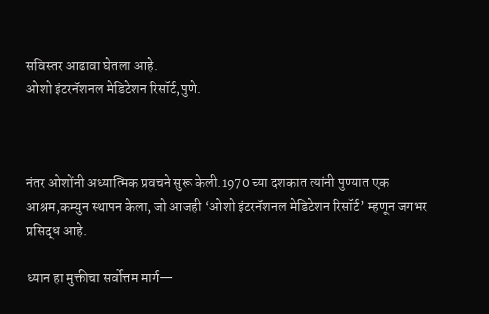सविस्तर आढावा घेतला आहे.
ओशो इंटरनॅशनल मेडिटेशन रिसॉर्ट,पुणे.



नंतर ओशोंनी अध्यात्मिक प्रवचने सुरू केली.1970 च्या दशकात त्यांनी पुण्यात एक आश्रम,कम्युन स्थापन केला, जो आजही ‘ओशो इंटरनॅशनल मेडिटेशन रिसॉर्ट’ म्हणून जगभर प्रसिद्ध आहे.

ध्यान हा मुक्तीचा सर्वोत्तम मार्ग—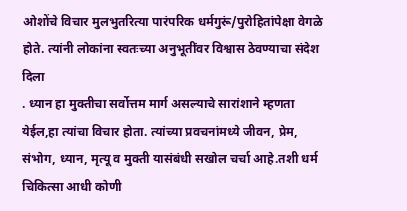ओशोंचे विचार मुलभुतरित्या पारंपरिक धर्मगुरूं/पुरोहितांपेक्षा वेगळे होते. त्यांनी लोकांना स्वतःच्या अनुभूतींवर विश्वास ठेवण्याचा संदेश दिला
. ध्यान हा मुक्तीचा सर्वोत्तम मार्ग असल्याचे सारांशाने म्हणता येईल,हा त्यांचा विचार होता. त्यांच्या प्रवचनांमध्ये जीवन, प्रेम, संभोग, ध्यान, मृत्यू व मुक्ती यासंबंधी सखोल चर्चा आहे.तशी धर्म चिकित्सा आधी कोणी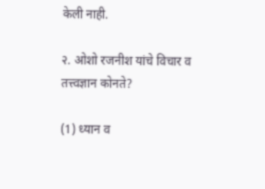केली नाही.

२. ओशो रजनीश यांचे विचार व तत्त्वज्ञान कोनते?

(1) ध्यान व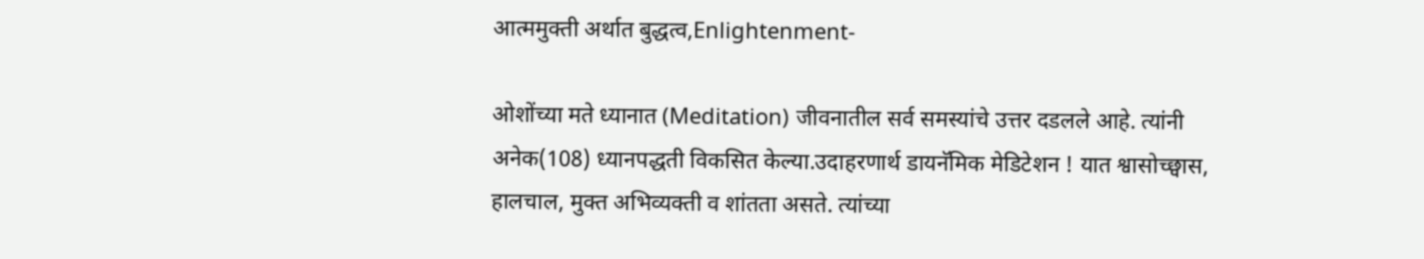आत्ममुक्ती अर्थात बुद्धत्व,Enlightenment-

ओशोंच्या मते ध्यानात (Meditation) जीवनातील सर्व समस्यांचे उत्तर दडलले आहे. त्यांनी अनेक(108) ध्यानपद्धती विकसित केल्या.उदाहरणार्थ डायनॅमिक मेडिटेशन ! यात श्वासोच्छ्वास, हालचाल, मुक्त अभिव्यक्ती व शांतता असते. त्यांच्या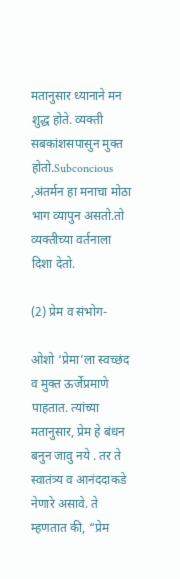मतानुसार ध्यानाने मन शुद्ध होते. व्यक्ती सबकांशसपासुन मुक्त होतो.Subconcious ,अंतर्मन हा मनाचा मोठा भाग व्यापुन असतो.तो व्यक्तीच्या वर्तनाला दिशा देतो.

(2) प्रेम व संभोग-

ओशो ‘प्रेमा’ला स्वच्छंद व मुक्त ऊर्जेप्रमाणे पाहतात. त्यांच्या मतानुसार, प्रेम हे बंधन बनुन जावु नये . तर ते स्वातंत्र्य व आनंददाकडे नेणारे असावे. ते म्हणतात की, “प्रेम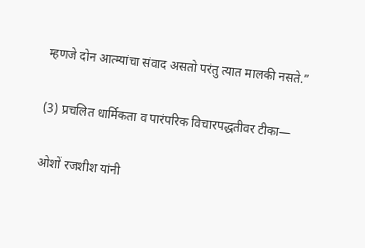म्हणजे दोन आत्म्यांचा संवाद असतो परंतु त्यात मालकी नसते.”

(3) प्रचलित धार्मिकता व पारंपरिक विचारपद्धतीवर टीका—

ओशों रजशीश यांनी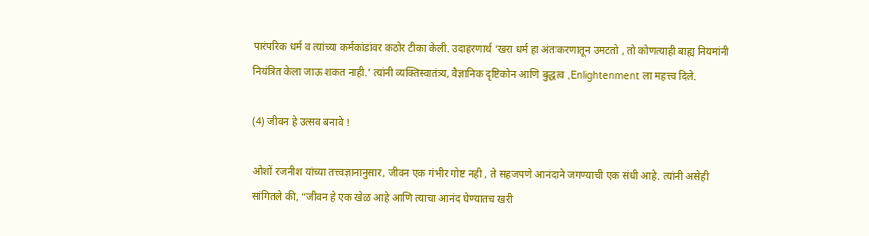पारंपरिक धर्म व त्यांच्या कर्मकांडांवर कठोर टीका केली. उदाहरणार्थ ‘खरा धर्म हा अंतःकरणातून उमटतो , तो कोणत्याही बाह्य नियमांनी नियंत्रित केला जाऊ शकत नाही.’ त्यांनी व्यक्तिस्वातंत्र्य, वैज्ञानिक दृष्टिकोन आणि बुद्धत्व ,Enlightenment ला महत्त्व दिले.

(4) जीवन हे उत्सव बनावे !

ओशों रजनीश यांच्या तत्त्वज्ञानानुसार, जीवन एक गंभीर गोष्ट नही , ते सहजपणे आनंदाने जगण्याची एक संधी आहे. त्यांनी असेही सांगितले की, “जीवन हे एक खेळ आहे आणि त्याचा आनंद घेण्यातच खरी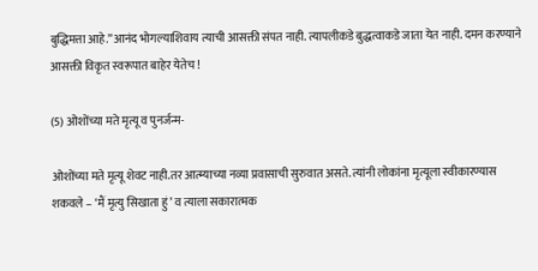बुद्धिमत्ता आहे.”आनंद भोगल्याशिवाय त्याची आसक्ती संपत नाही. त्यापलीकडे बुद्धत्वाकडे जाता येत नाही. दमन करण्याने आसक्ती विकृत स्वरूपात बाहेर येतेच !

(5) ओशोंच्या मते मृत्यू व पुनर्जन्म-

ओशोंच्या मते मृत्यू शेवट नाही.तर आत्म्याच्या नव्या प्रवासाची सुरुवात असते. त्यांनी लोकांना मृत्यूला स्वीकारण्यास शकवले – ‘मैं मृत्यु सिखाता हुं’ व त्याला सकारात्मक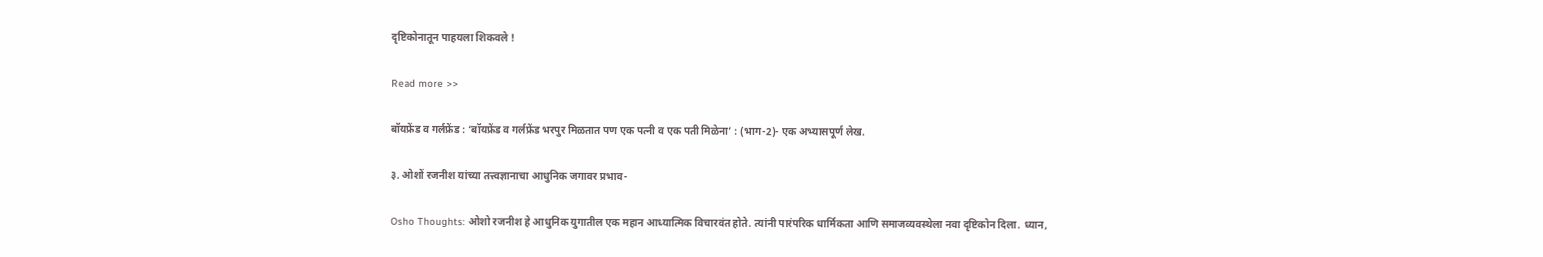दृष्टिकोनातून पाहयला शिकवले !

Read more >>

बॉयफ्रेंड व गर्लफ्रेंड : ‘बॉयफ्रेंड व गर्लफ्रेंड भरपुर मिळतात पण एक पत्नी व एक पती मिळेना’ : (भाग-2)- एक अभ्यासपूर्ण लेख.

३. ओशों रजनीश यांच्या तत्त्वज्ञानाचा आधुनिक जगावर प्रभाव-

Osho Thoughts: ओशो रजनीश हे आधुनिक युगातील एक महान आध्यात्मिक विचारवंत होते. त्यांनी पारंपरिक धार्मिकता आणि समाजव्यवस्थेला नवा दृष्टिकोन दिला. ध्यान,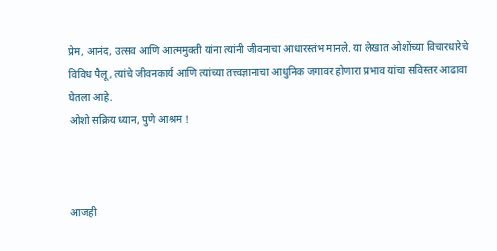प्रेम, आनंद, उत्सव आणि आत्ममुक्ती यांना त्यांनी जीवनाचा आधारस्तंभ मानले. या लेखात ओशोंच्या विचारधारेचे विविध पैलू, त्यांचे जीवनकार्य आणि त्यांच्या तत्त्वज्ञानाचा आधुनिक जगावर होणारा प्रभाव यांचा सविस्तर आढावा घेतला आहे.
ओशो सक्रिय ध्यान, पुणे आश्रम !



आजही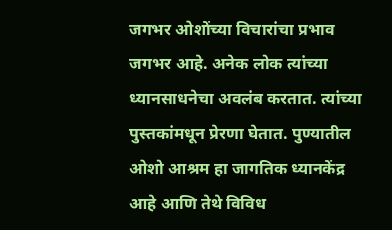जगभर ओशोंच्या विचारांचा प्रभाव जगभर आहे. अनेक लोक त्यांच्या ध्यानसाधनेचा अवलंब करतात. त्यांच्या पुस्तकांमधून प्रेरणा घेतात. पुण्यातील ओशो आश्रम हा जागतिक ध्यानकेंद्र आहे आणि तेथे विविध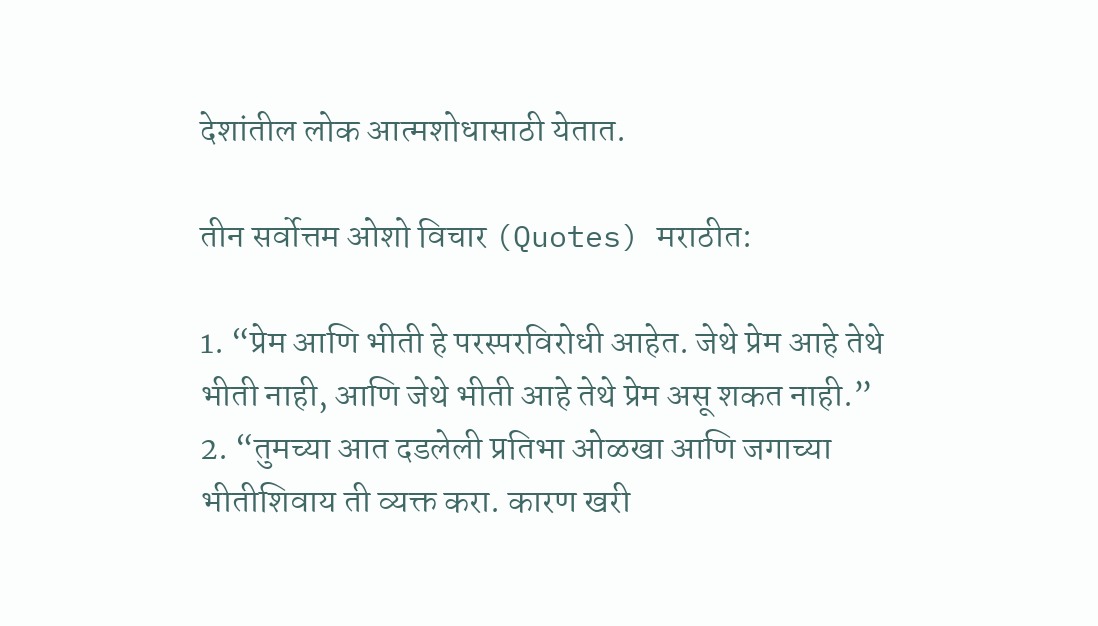देशांतील लोक आत्मशोधासाठी येतात.

तीन सर्वोत्तम ओशो विचार (Quotes) मराठीत:

1. “प्रेम आणि भीती हे परस्परविरोधी आहेत. जेथे प्रेम आहे तेथे भीती नाही, आणि जेथे भीती आहे तेथे प्रेम असू शकत नाही.”
2. “तुमच्या आत दडलेली प्रतिभा ओळखा आणि जगाच्या भीतीशिवाय ती व्यक्त करा. कारण खरी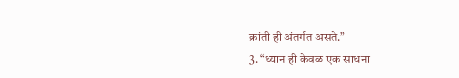क्रांती ही अंतर्गत असते.”
3. “ध्यान ही केवळ एक साधना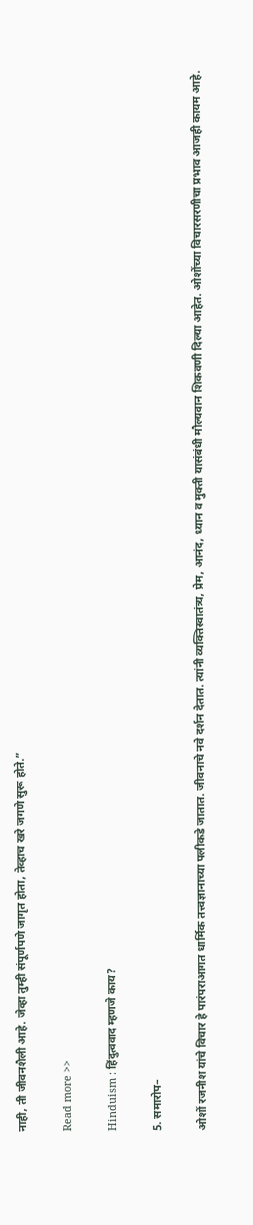नाही, ती जीवनशैली आहे. जेव्हा तुम्ही संपूर्णपणे जागृत होता, तेव्हाच खरे जगणे सुरू होते.”

Read more >>

Hinduism : हिंदुत्ववाद म्हणजे काय?

5. समारोप–

ओशों रजनीश यांचे विचार हे पारंपराआगत धार्मिक तत्त्वज्ञानाच्या पलीकडे जातात. जीवनाचे नवे दर्शन देतात. त्यांनी व्यक्तिस्वातंत्र्य, प्रेम, आनंद, ध्यान व मुक्ती यासंबंधी मौल्यवान शिकवणी दिल्या आहेत. ओशोंच्या विचारसरणीचा प्रभाव आजही कायम आहे.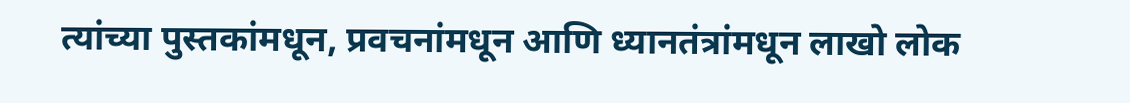त्यांच्या पुस्तकांमधून, प्रवचनांमधून आणि ध्यानतंत्रांमधून लाखो लोक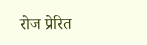रोज प्रेरित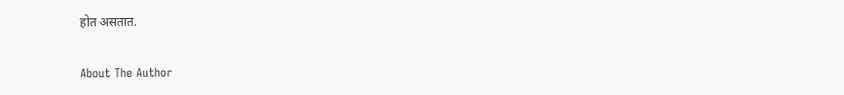होत असतात.

About The Author